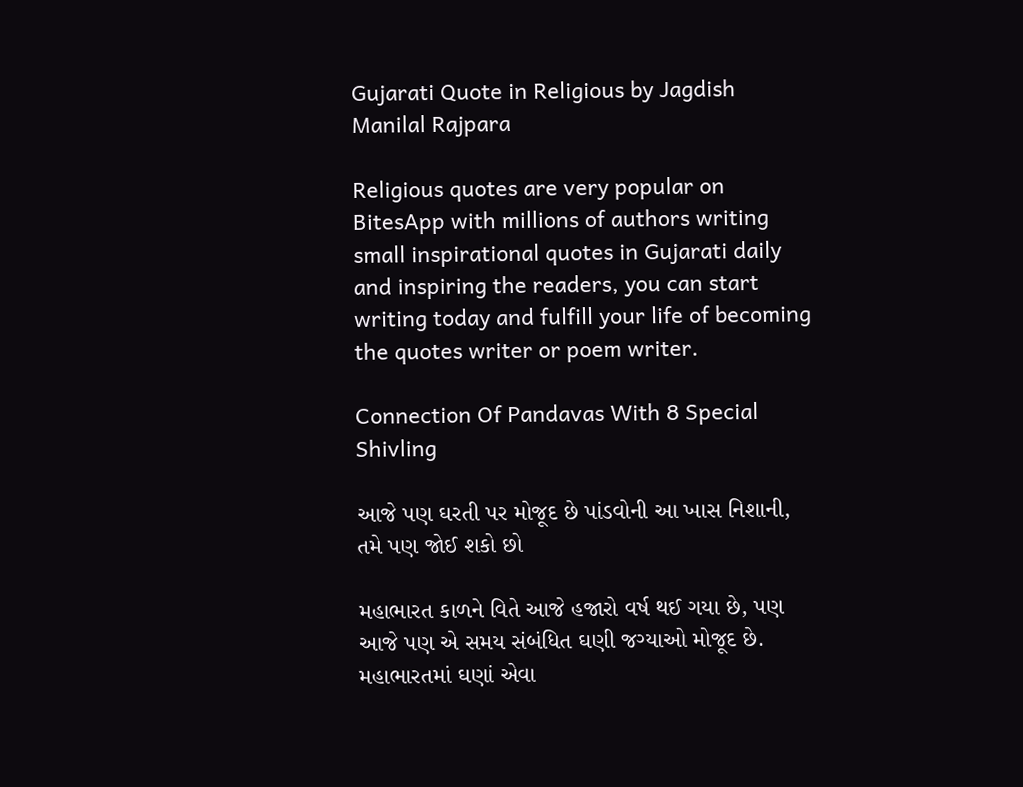Gujarati Quote in Religious by Jagdish Manilal Rajpara

Religious quotes are very popular on BitesApp with millions of authors writing small inspirational quotes in Gujarati daily and inspiring the readers, you can start writing today and fulfill your life of becoming the quotes writer or poem writer.

Connection Of Pandavas With 8 Special Shivling

આજે પણ ઘરતી પર મોજૂદ છે પાંડવોની આ ખાસ નિશાની, તમે પણ જોઈ શકો છો

મહાભારત કાળને વિતે આજે હજારો વર્ષ થઈ ગયા છે, પણ આજે પણ એ સમય સંબંધિત ઘણી જગ્યાઓ મોજૂદ છે. મહાભારતમાં ઘણાં એવા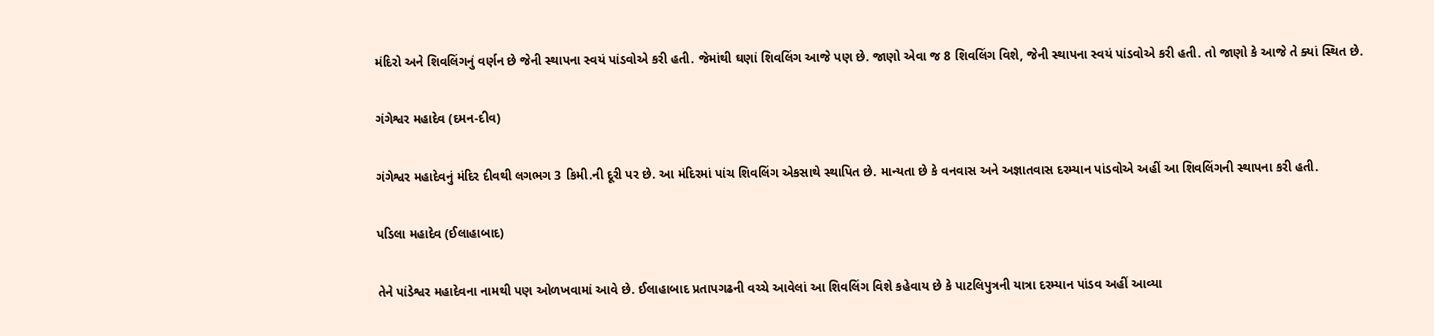મંદિરો અને શિવલિંગનું વર્ણન છે જેની સ્થાપના સ્વયં પાંડવોએ કરી હતી. જેમાંથી ઘણાં શિવલિંગ આજે પણ છે. જાણો એવા જ 8 શિવલિંગ વિશે, જેની સ્થાપના સ્વયં પાંડવોએ કરી હતી. તો જાણો કે આજે તે ક્યાં સ્થિત છે.

ગંગેશ્વર મહાદેવ (દમન-દીવ)

ગંગેશ્વર મહાદેવનું મંદિર દીવથી લગભગ 3 કિમી.ની દૂરી પર છે. આ મંદિરમાં પાંચ શિવલિંગ એકસાથે સ્થાપિત છે. માન્યતા છે કે વનવાસ અને અજ્ઞાતવાસ દરમ્યાન પાંડવોએ અહીં આ શિવલિંગની સ્થાપના કરી હતી.

પડિલા મહાદેવ (ઈલાહાબાદ)

તેને પાંડેશ્વર મહાદેવના નામથી પણ ઓળખવામાં આવે છે. ઈલાહાબાદ પ્રતાપગઢની વચ્ચે આવેલાં આ શિવલિંગ વિશે કહેવાય છે કે પાટલિપુત્રની યાત્રા દરમ્યાન પાંડવ અહીં આવ્યા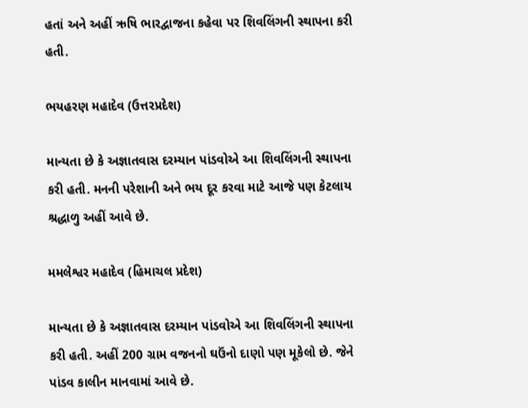હતાં અને અહીં ઋષિ ભારદ્વાજના કહેવા પર શિવલિંગની સ્થાપના કરી હતી.

ભયહરણ મહાદેવ (ઉત્તરપ્રદેશ)

માન્યતા છે કે અજ્ઞાતવાસ દરમ્યાન પાંડવોએ આ શિવલિંગની સ્થાપના કરી હતી. મનની પરેશાની અને ભય દૂર કરવા માટે આજે પણ કેટલાય શ્રદ્ધાળુ અહીં આવે છે.

મમલેશ્વર મહાદેવ (હિમાચલ પ્રદેશ)

માન્યતા છે કે અજ્ઞાતવાસ દરમ્યાન પાંડવોએ આ શિવલિંગની સ્થાપના કરી હતી. અહીં 200 ગ્રામ વજનનો ઘઉંનો દાણો પણ મૂકેલો છે. જેને પાંડવ કાલીન માનવામાં આવે છે.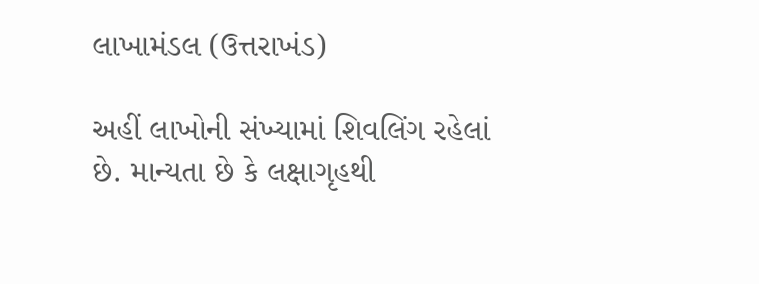લાખામંડલ (ઉત્તરાખંડ)

અહીં લાખોની સંખ્યામાં શિવલિંગ રહેલાં છે. માન્યતા છે કે લક્ષાગૃહથી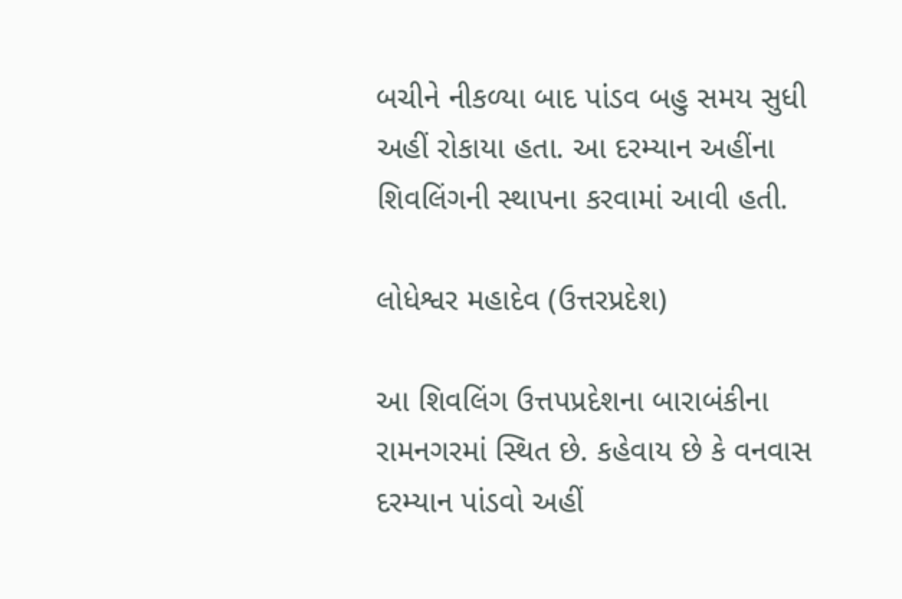બચીને નીકળ્યા બાદ પાંડવ બહુ સમય સુધી અહીં રોકાયા હતા. આ દરમ્યાન અહીંના શિવલિંગની સ્થાપના કરવામાં આવી હતી.

લોધેશ્વર મહાદેવ (ઉત્તરપ્રદેશ)

આ શિવલિંગ ઉત્તપપ્રદેશના બારાબંકીના રામનગરમાં સ્થિત છે. કહેવાય છે કે વનવાસ દરમ્યાન પાંડવો અહીં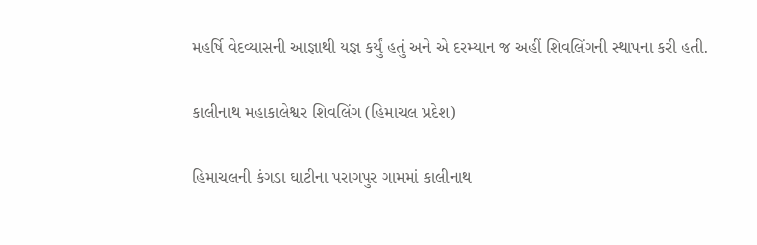મહર્ષિ વેદવ્યાસની આજ્ઞાથી યજ્ઞ કર્યું હતું અને એ દરમ્યાન જ અહીં શિવલિંગની સ્થાપના કરી હતી.

કાલીનાથ મહાકાલેશ્વર શિવલિંગ (હિમાચલ પ્રદેશ)

હિમાચલની કંગડા ઘાટીના પરાગપુર ગામમાં કાલીનાથ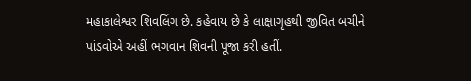મહાકાલેશ્વર શિવલિંગ છે. કહેવાય છે કે લાક્ષાગૃહથી જીવિત બચીને પાંડવોએ અહીં ભગવાન શિવની પૂજા કરી હતીં.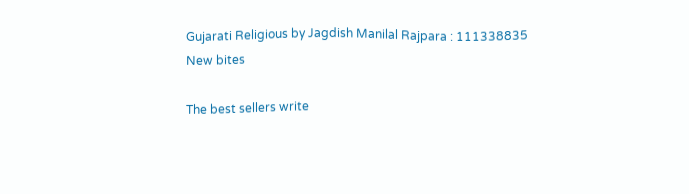Gujarati Religious by Jagdish Manilal Rajpara : 111338835
New bites

The best sellers write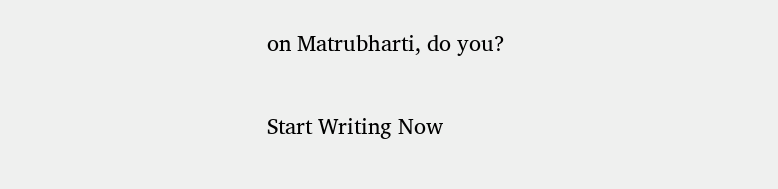on Matrubharti, do you?

Start Writing Now